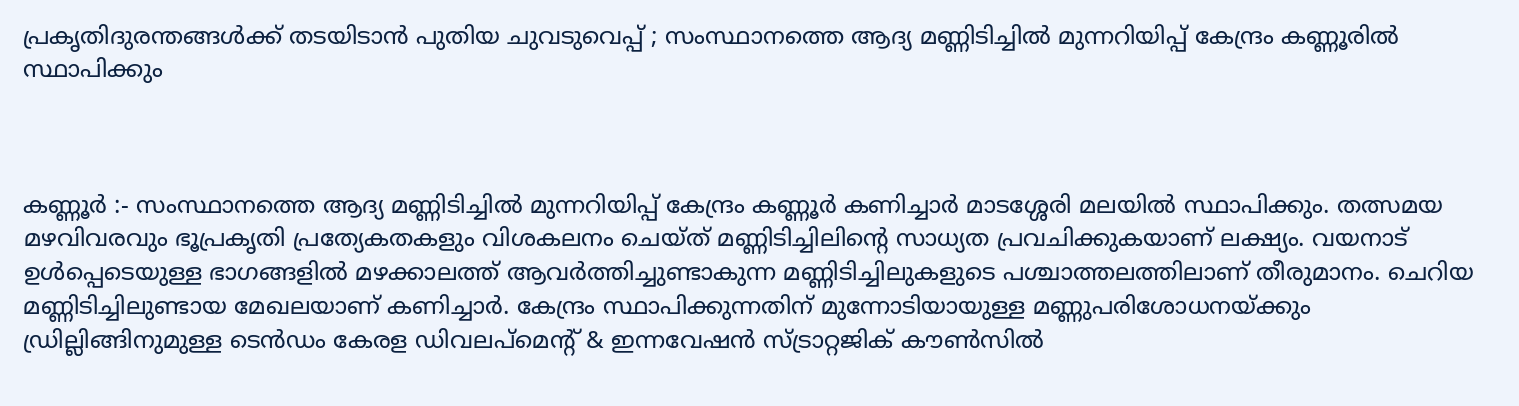പ്രകൃതിദുരന്തങ്ങൾക്ക് തടയിടാൻ പുതിയ ചുവടുവെപ്പ് ; സംസ്ഥാനത്തെ ആദ്യ മണ്ണിടിച്ചിൽ മുന്നറിയിപ്പ് കേന്ദ്രം കണ്ണൂരിൽ സ്ഥാപിക്കും



കണ്ണൂർ :- സംസ്ഥാനത്തെ ആദ്യ മണ്ണിടിച്ചിൽ മുന്നറിയിപ്പ് കേന്ദ്രം കണ്ണൂർ കണിച്ചാർ മാടശ്ശേരി മലയിൽ സ്ഥാപിക്കും. തത്സമയ മഴവിവരവും ഭൂപ്രകൃതി പ്രത്യേകതകളും വിശകലനം ചെയ്ത് മണ്ണിടിച്ചിലിൻ്റെ സാധ്യത പ്രവചിക്കുകയാണ് ലക്ഷ്യം. വയനാട് ഉൾപ്പെടെയുള്ള ഭാഗങ്ങളിൽ മഴക്കാലത്ത് ആവർത്തിച്ചുണ്ടാകുന്ന മണ്ണിടിച്ചിലുകളുടെ പശ്ചാത്തലത്തിലാണ് തീരുമാനം. ചെറിയ മണ്ണിടിച്ചിലുണ്ടായ മേഖലയാണ് കണിച്ചാർ. കേന്ദ്രം സ്ഥാപിക്കുന്നതിന് മുന്നോടിയായുള്ള മണ്ണുപരിശോധനയ്ക്കും ഡ്രില്ലിങ്ങിനുമുള്ള ടെൻഡം കേരള ഡിവലപ്മെൻ്റ് & ഇന്നവേഷൻ സ്ട്രാറ്റജിക് കൗൺസിൽ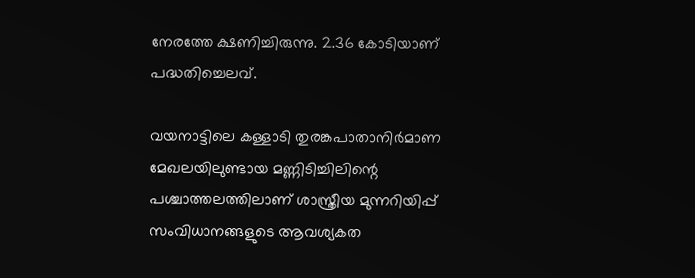നേരത്തേ ക്ഷണിച്ചിരുന്നു. 2.36 കോടിയാണ് പദ്ധതിച്ചെലവ്.

വയനാട്ടിലെ കള്ളാടി തുരങ്കപാതാനിർമാണ മേഖലയിലുണ്ടായ മണ്ണിടിച്ചിലിന്റെ പശ്ചാത്തലത്തിലാണ് ശാസ്ത്രീയ മുന്നറിയിപ്പ് സംവിധാനങ്ങളുടെ ആവശ്യകത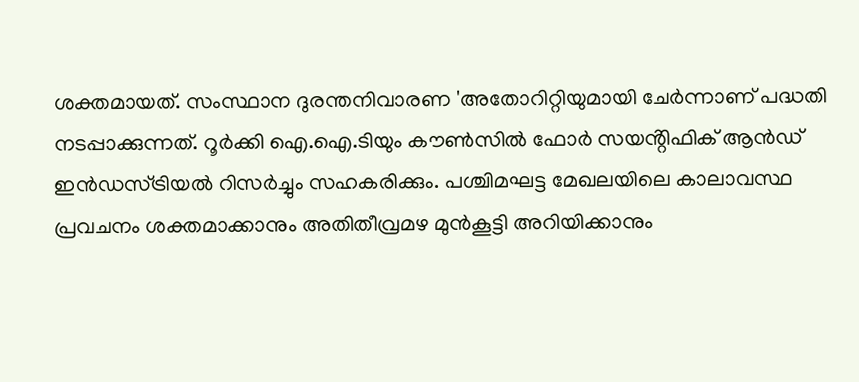ശക്തമായത്. സംസ്ഥാന ദുരന്തനിവാരണ 'അതോറിറ്റിയുമായി ചേർന്നാണ് പദ്ധതി നടപ്പാക്കുന്നത്. റൂർക്കി ഐ.ഐ.ടിയും കൗൺസിൽ ഫോർ സയൻ്റിഫിക് ആൻഡ് ഇൻഡസ്ട്രിയൽ റിസർച്ചും സഹകരിക്കും. പശ്ചിമഘട്ട മേഖലയിലെ കാലാവസ്ഥ പ്രവചനം ശക്തമാക്കാനും അതിതീവ്രമഴ മുൻകൂട്ടി അറിയിക്കാനും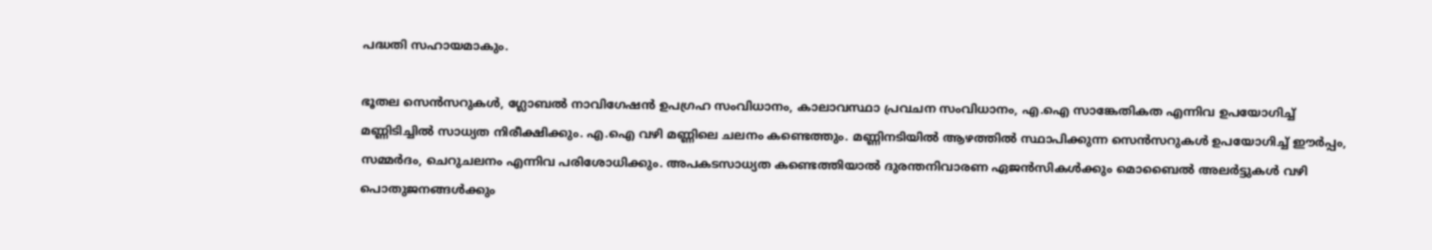പദ്ധതി സഹായമാകും.

ഭൂതല സെൻസറുകൾ, ഗ്ലോബൽ നാവിഗേഷൻ ഉപഗ്രഹ സംവിധാനം, കാലാവസ്ഥാ പ്രവചന സംവിധാനം, എ.ഐ സാങ്കേതികത എന്നിവ ഉപയോഗിച്ച് മണ്ണിടിച്ചിൽ സാധ്യത നിരീക്ഷിക്കും. എ.ഐ വഴി മണ്ണിലെ ചലനം കണ്ടെത്തും. മണ്ണിനടിയിൽ ആഴത്തിൽ സ്ഥാപിക്കുന്ന സെൻസറുകൾ ഉപയോഗിച്ച് ഈർപ്പം, സമ്മർദം, ചെറുചലനം എന്നിവ പരിശോധിക്കും. അപകടസാധ്യത കണ്ടെത്തിയാൽ ദുരന്തനിവാരണ ഏജൻസികൾക്കും മൊബൈൽ അലർട്ടുകൾ വഴി പൊതുജനങ്ങൾക്കും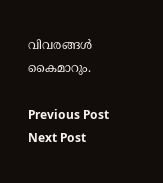വിവരങ്ങൾ കൈമാറും.

Previous Post Next Post